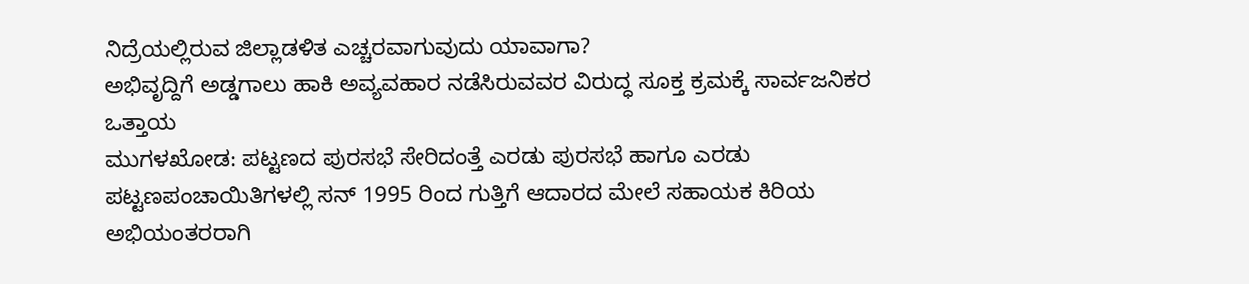ನಿದ್ರೆಯಲ್ಲಿರುವ ಜಿಲ್ಲಾಡಳಿತ ಎಚ್ಚರವಾಗುವುದು ಯಾವಾಗಾ?
ಅಭಿವೃದ್ದಿಗೆ ಅಡ್ಡಗಾಲು ಹಾಕಿ ಅವ್ಯವಹಾರ ನಡೆಸಿರುವವರ ವಿರುದ್ಧ ಸೂಕ್ತ ಕ್ರಮಕ್ಕೆ ಸಾರ್ವಜನಿಕರ ಒತ್ತಾಯ
ಮುಗಳಖೋಡ: ಪಟ್ಟಣದ ಪುರಸಭೆ ಸೇರಿದಂತ್ತೆ ಎರಡು ಪುರಸಭೆ ಹಾಗೂ ಎರಡು ಪಟ್ಟಣಪಂಚಾಯಿತಿಗಳಲ್ಲಿ ಸನ್ 1995 ರಿಂದ ಗುತ್ತಿಗೆ ಆದಾರದ ಮೇಲೆ ಸಹಾಯಕ ಕಿರಿಯ ಅಭಿಯಂತರರಾಗಿ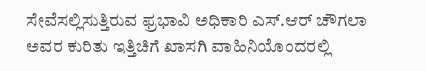ಸೇವೆಸಲ್ಲಿಸುತ್ತಿರುವ ಫ್ರಭಾವಿ ಅಧಿಕಾರಿ ಎಸ್.ಆರ್ ಚೌಗಲಾ ಅವರ ಕುರಿತು ಇತ್ತಿಚಿಗೆ ಖಾಸಗಿ ವಾಹಿನಿಯೊಂದರಲ್ಲಿ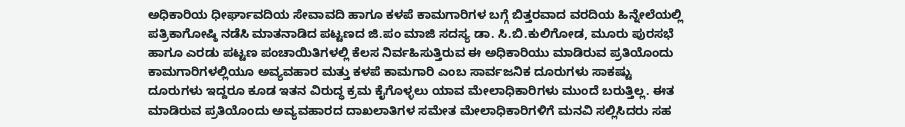ಅಧಿಕಾರಿಯ ಧೀರ್ಘಾವದಿಯ ಸೇವಾವದಿ ಹಾಗೂ ಕಳಪೆ ಕಾಮಗಾರಿಗಳ ಬಗ್ಗೆ ಬಿತ್ತರವಾದ ವರದಿಯ ಹಿನ್ನೇಲೆಯಲ್ಲಿ ಪತ್ರಿಕಾಗೋಷ್ಠಿ ನಡೆಸಿ ಮಾತನಾಡಿದ ಪಟ್ಟಣದ ಜಿ.ಪಂ ಮಾಜಿ ಸದಸ್ಯ ಡಾ. ಸಿ.ಬಿ.ಕುಲಿಗೋಡ, ಮೂರು ಪುರಸಭೆ ಹಾಗೂ ಎರಡು ಪಟ್ಟಣ ಪಂಚಾಯಿತಿಗಳಲ್ಲಿ ಕೆಲಸ ನಿರ್ವಹಿಸುತ್ತಿರುವ ಈ ಅಧಿಕಾರಿಯು ಮಾಡಿರುವ ಪ್ರತಿಯೊಂದು ಕಾಮಗಾರಿಗಳಲ್ಲಿಯೂ ಅವ್ಯವಹಾರ ಮತ್ತು ಕಳಪೆ ಕಾಮಗಾರಿ ಎಂಬ ಸಾರ್ವಜನಿಕ ದೂರುಗಳು ಸಾಕಷ್ಟು ದೂರುಗಳು ಇದ್ದರೂ ಕೂಡ ಇತನ ವಿರುದ್ಧ ಕ್ರಮ ಕೈಗೊಳ್ಳಲು ಯಾವ ಮೇಲಾಧಿಕಾರಿಗಳು ಮುಂದೆ ಬರುತ್ತಿಲ್ಲ. ಈತ ಮಾಡಿರುವ ಪ್ರತಿಯೊಂದು ಅವ್ಯವಹಾರದ ದಾಖಲಾತಿಗಳ ಸಮೇತ ಮೇಲಾಧಿಕಾರಿಗಳಿಗೆ ಮನವಿ ಸಲ್ಲಿಸಿದರು ಸಹ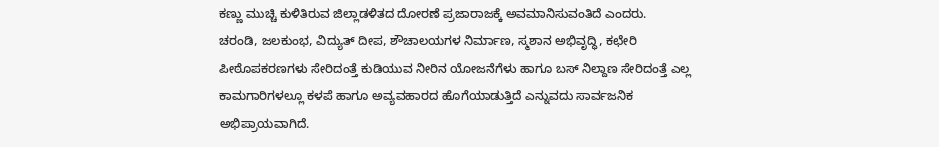ಕಣ್ಣು ಮುಚ್ಚಿ ಕುಳಿತಿರುವ ಜಿಲ್ಲಾಡಳಿತದ ದೋರಣೆ ಪ್ರಜಾರಾಜಕ್ಕೆ ಅವಮಾನಿಸುವಂತಿದೆ ಎಂದರು.
ಚರಂಡಿ, ಜಲಕುಂಭ, ವಿದ್ಯುತ್ ದೀಪ, ಶೌಚಾಲಯಗಳ ನಿರ್ಮಾಣ, ಸ್ಮಶಾನ ಅಭಿವೃದ್ಧಿ, ಕಛೇರಿ ಪೀಠೊಪಕರಣಗಳು ಸೇರಿದಂತ್ತೆ ಕುಡಿಯುವ ನೀರಿನ ಯೋಜನೆಗೆಳು ಹಾಗೂ ಬಸ್ ನಿಲ್ದಾಣ ಸೇರಿದಂತ್ತೆ ಎಲ್ಲ ಕಾಮಗಾರಿಗಳಲ್ಲೂ ಕಳಪೆ ಹಾಗೂ ಅವ್ಯವಹಾರದ ಹೊಗೆಯಾಡುತ್ತಿದೆ ಎನ್ನುವದು ಸಾರ್ವಜನಿಕ ಅಭಿಪ್ರಾಯವಾಗಿದೆ.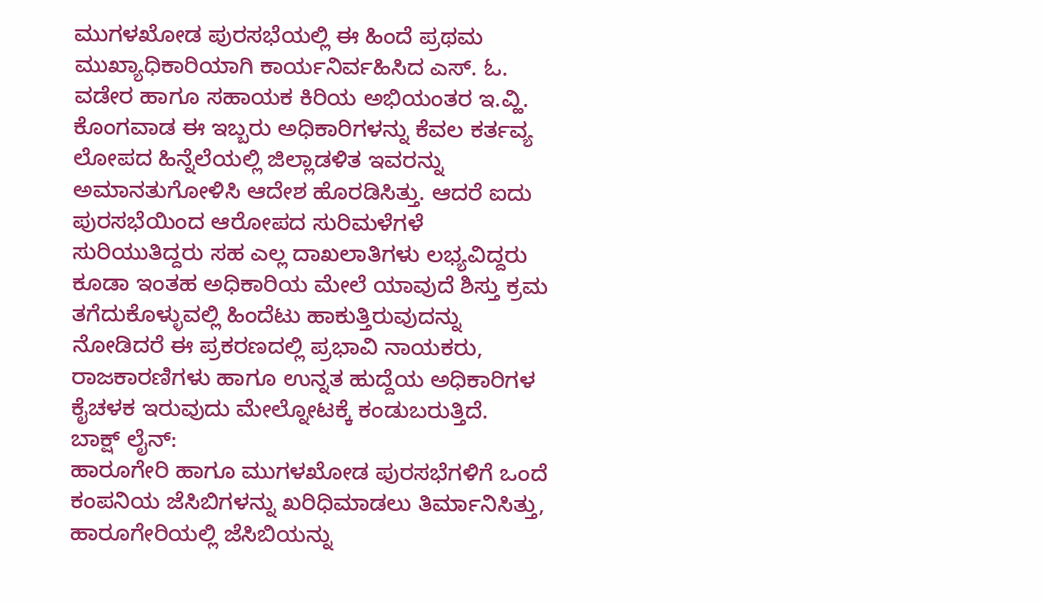ಮುಗಳಖೋಡ ಪುರಸಭೆಯಲ್ಲಿ ಈ ಹಿಂದೆ ಪ್ರಥಮ ಮುಖ್ಯಾಧಿಕಾರಿಯಾಗಿ ಕಾರ್ಯನಿರ್ವಹಿಸಿದ ಎಸ್. ಓ. ವಡೇರ ಹಾಗೂ ಸಹಾಯಕ ಕಿರಿಯ ಅಭಿಯಂತರ ಇ.ವ್ಹಿ. ಕೊಂಗವಾಡ ಈ ಇಬ್ಬರು ಅಧಿಕಾರಿಗಳನ್ನು ಕೆವಲ ಕರ್ತವ್ಯ ಲೋಪದ ಹಿನ್ನೆಲೆಯಲ್ಲಿ ಜಿಲ್ಲಾಡಳಿತ ಇವರನ್ನು ಅಮಾನತುಗೋಳಿಸಿ ಆದೇಶ ಹೊರಡಿಸಿತ್ತು. ಆದರೆ ಐದು ಪುರಸಭೆಯಿಂದ ಆರೋಪದ ಸುರಿಮಳೆಗಳೆ ಸುರಿಯುತಿದ್ದರು ಸಹ ಎಲ್ಲ ದಾಖಲಾತಿಗಳು ಲಭ್ಯವಿದ್ದರು ಕೂಡಾ ಇಂತಹ ಅಧಿಕಾರಿಯ ಮೇಲೆ ಯಾವುದೆ ಶಿಸ್ತು ಕ್ರಮ ತಗೆದುಕೊಳ್ಳುವಲ್ಲಿ ಹಿಂದೆಟು ಹಾಕುತ್ತಿರುವುದನ್ನು ನೋಡಿದರೆ ಈ ಪ್ರಕರಣದಲ್ಲಿ ಪ್ರಭಾವಿ ನಾಯಕರು, ರಾಜಕಾರಣಿಗಳು ಹಾಗೂ ಉನ್ನತ ಹುದ್ದೆಯ ಅಧಿಕಾರಿಗಳ ಕೈಚಳಕ ಇರುವುದು ಮೇಲ್ನೋಟಕ್ಕೆ ಕಂಡುಬರುತ್ತಿದೆ.
ಬಾಕ್ಷ್ ಲೈನ್:
ಹಾರೂಗೇರಿ ಹಾಗೂ ಮುಗಳಖೋಡ ಪುರಸಭೆಗಳಿಗೆ ಒಂದೆ ಕಂಪನಿಯ ಜೆಸಿಬಿಗಳನ್ನು ಖರಿಧಿಮಾಡಲು ತಿರ್ಮಾನಿಸಿತ್ತು, ಹಾರೂಗೇರಿಯಲ್ಲಿ ಜೆಸಿಬಿಯನ್ನು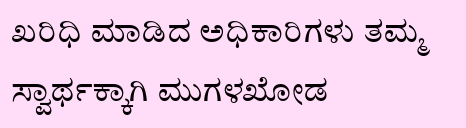ಖರಿಧಿ ಮಾಡಿದ ಅಧಿಕಾರಿಗಳು ತಮ್ಮ ಸ್ವಾರ್ಥಕ್ಕಾಗಿ ಮುಗಳಖೋಡ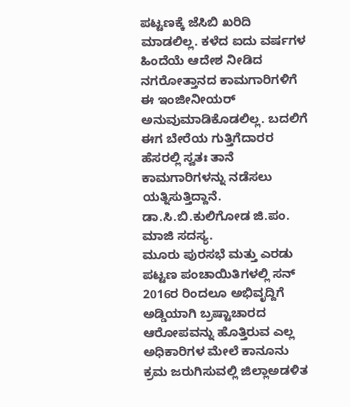ಪಟ್ಟಣಕ್ಕೆ ಜೆಸಿಬಿ ಖರಿದಿ ಮಾಡಲಿಲ್ಲ. ಕಳೆದ ಐದು ವರ್ಷಗಳ ಹಿಂದೆಯೆ ಆದೇಶ ನೀಡಿದ ನಗರೋತ್ತಾನದ ಕಾಮಗಾರಿಗಳಿಗೆ ಈ ಇಂಜೀನೀಯರ್ ಅನುವುಮಾಡಿಕೊಡಲಿಲ್ಲ. ಬದಲಿಗೆ ಈಗ ಬೇರೆಯ ಗುತ್ತಿಗೆದಾರರ ಹೆಸರಲ್ಲಿ ಸ್ವತಃ ತಾನೆ ಕಾಮಗಾರಿಗಳನ್ನು ನಡೆಸಲು ಯತ್ನಿಸುತ್ತಿದ್ದಾನೆ.
ಡಾ.ಸಿ.ಬಿ.ಕುಲಿಗೋಡ ಜಿ.ಪಂ. ಮಾಜಿ ಸದಸ್ಯ.
ಮೂರು ಪುರಸಭೆ ಮತ್ತು ಎರಡು ಪಟ್ಟಣ ಪಂಚಾಯಿತಿಗಳಲ್ಲಿ ಸನ್ 2016ರ ರಿಂದಲೂ ಅಭಿವೃದ್ದಿಗೆ ಅಡ್ಡಿಯಾಗಿ ಬ್ರಷ್ಟಾಚಾರದ ಆರೋಪವನ್ನು ಹೊತ್ತಿರುವ ಎಲ್ಲ ಅಧಿಕಾರಿಗಳ ಮೇಲೆ ಕಾನೂನು ಕ್ರಮ ಜರುಗಿಸುವಲ್ಲಿ ಜಿಲ್ಲಾಅಡಳಿತ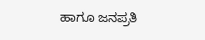ಹಾಗೂ ಜನಪ್ರತಿ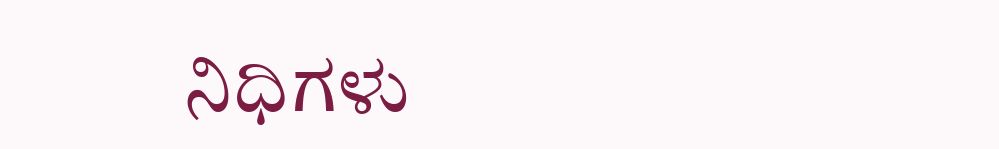ನಿಧಿಗಳು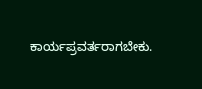ಕಾರ್ಯಪ್ರವರ್ತರಾಗಬೇಕು.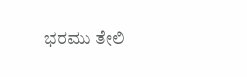ಭರಮು ತೇಲಿ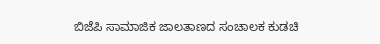ಬಿಜೆಪಿ ಸಾಮಾಜಿಕ ಜಾಲತಾಣದ ಸಂಚಾಲಕ ಕುಡಚಿ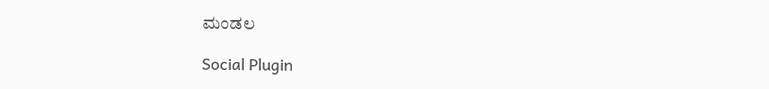ಮಂಡಲ

Social Plugin